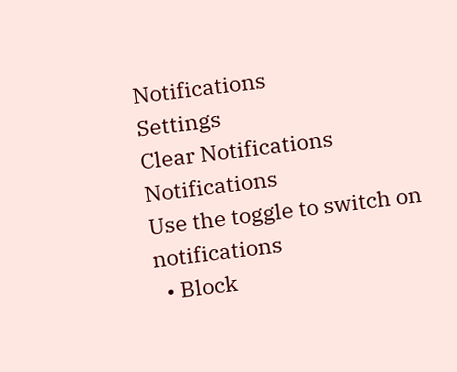Notifications
Settings
Clear Notifications
Notifications
Use the toggle to switch on notifications
  • Block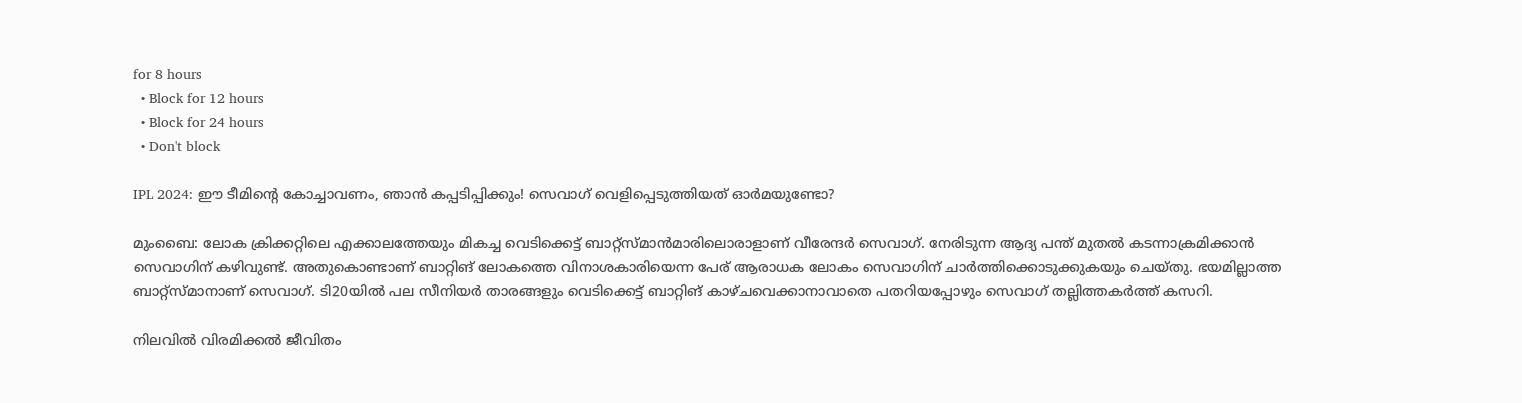for 8 hours
  • Block for 12 hours
  • Block for 24 hours
  • Don't block

IPL 2024: ഈ ടീമിന്റെ കോച്ചാവണം, ഞാന്‍ കപ്പടിപ്പിക്കും! സെവാഗ് വെളിപ്പെടുത്തിയത് ഓര്‍മയുണ്ടോ?

മുംബൈ: ലോക ക്രിക്കറ്റിലെ എക്കാലത്തേയും മികച്ച വെടിക്കെട്ട് ബാറ്റ്‌സ്മാന്‍മാരിലൊരാളാണ് വീരേന്ദര്‍ സെവാഗ്. നേരിടുന്ന ആദ്യ പന്ത് മുതല്‍ കടന്നാക്രമിക്കാന്‍ സെവാഗിന് കഴിവുണ്ട്. അതുകൊണ്ടാണ് ബാറ്റിങ് ലോകത്തെ വിനാശകാരിയെന്ന പേര് ആരാധക ലോകം സെവാഗിന് ചാര്‍ത്തിക്കൊടുക്കുകയും ചെയ്തു. ഭയമില്ലാത്ത ബാറ്റ്‌സ്മാനാണ് സെവാഗ്. ടി20യില്‍ പല സീനിയര്‍ താരങ്ങളും വെടിക്കെട്ട് ബാറ്റിങ് കാഴ്ചവെക്കാനാവാതെ പതറിയപ്പോഴും സെവാഗ് തല്ലിത്തകര്‍ത്ത് കസറി.

നിലവില്‍ വിരമിക്കല്‍ ജീവിതം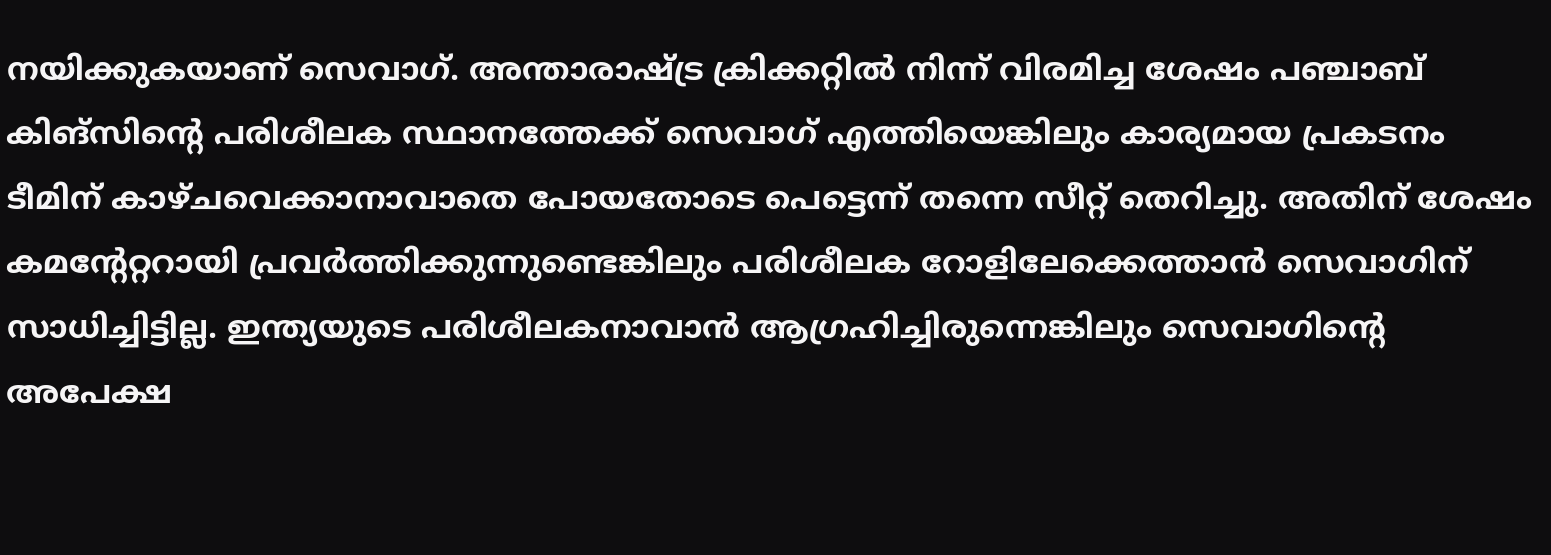നയിക്കുകയാണ് സെവാഗ്. അന്താരാഷ്ട്ര ക്രിക്കറ്റില്‍ നിന്ന് വിരമിച്ച ശേഷം പഞ്ചാബ് കിങ്‌സിന്റെ പരിശീലക സ്ഥാനത്തേക്ക് സെവാഗ് എത്തിയെങ്കിലും കാര്യമായ പ്രകടനം ടീമിന് കാഴ്ചവെക്കാനാവാതെ പോയതോടെ പെട്ടെന്ന് തന്നെ സീറ്റ് തെറിച്ചു. അതിന് ശേഷം കമന്റേറ്ററായി പ്രവര്‍ത്തിക്കുന്നുണ്ടെങ്കിലും പരിശീലക റോളിലേക്കെത്താന്‍ സെവാഗിന് സാധിച്ചിട്ടില്ല. ഇന്ത്യയുടെ പരിശീലകനാവാന്‍ ആഗ്രഹിച്ചിരുന്നെങ്കിലും സെവാഗിന്റെ അപേക്ഷ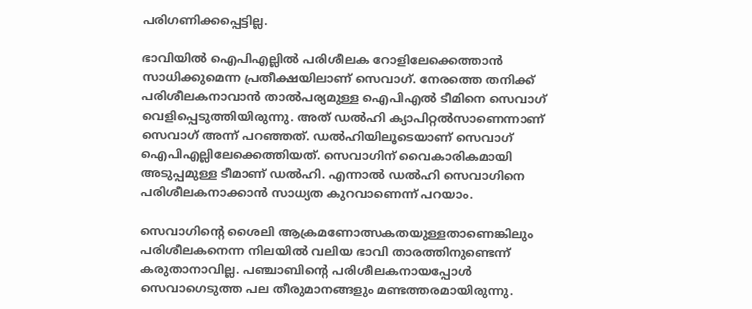പരിഗണിക്കപ്പെട്ടില്ല.

ഭാവിയില്‍ ഐപിഎല്ലില്‍ പരിശീലക റോളിലേക്കെത്താന്‍ സാധിക്കുമെന്ന പ്രതീക്ഷയിലാണ് സെവാഗ്. നേരത്തെ തനിക്ക് പരിശീലകനാവാന്‍ താല്‍പര്യമുള്ള ഐപിഎല്‍ ടീമിനെ സെവാഗ് വെളിപ്പെടുത്തിയിരുന്നു. അത് ഡല്‍ഹി ക്യാപിറ്റല്‍സാണെന്നാണ് സെവാഗ് അന്ന് പറഞ്ഞത്. ഡല്‍ഹിയിലൂടെയാണ് സെവാഗ് ഐപിഎല്ലിലേക്കെത്തിയത്. സെവാഗിന് വൈകാരികമായി അടുപ്പമുള്ള ടീമാണ് ഡല്‍ഹി. എന്നാല്‍ ഡല്‍ഹി സെവാഗിനെ പരിശീലകനാക്കാന്‍ സാധ്യത കുറവാണെന്ന് പറയാം.

സെവാഗിന്റെ ശൈലി ആക്രമണോത്സകതയുള്ളതാണെങ്കിലും പരിശീലകനെന്ന നിലയില്‍ വലിയ ഭാവി താരത്തിനുണ്ടെന്ന് കരുതാനാവില്ല. പഞ്ചാബിന്റെ പരിശീലകനായപ്പോള്‍ സെവാഗെടുത്ത പല തീരുമാനങ്ങളും മണ്ടത്തരമായിരുന്നു.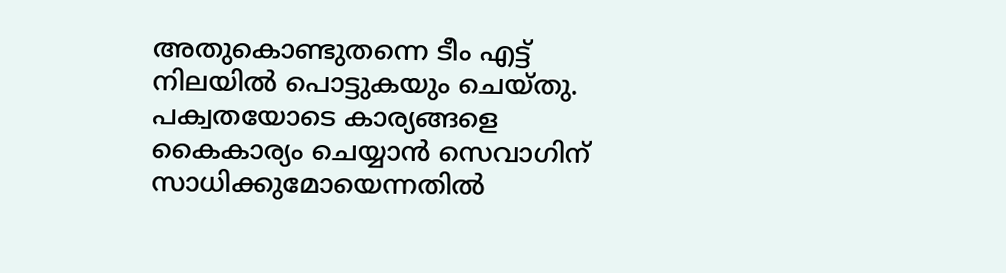അതുകൊണ്ടുതന്നെ ടീം എട്ട് നിലയില്‍ പൊട്ടുകയും ചെയ്തു. പക്വതയോടെ കാര്യങ്ങളെ കൈകാര്യം ചെയ്യാന്‍ സെവാഗിന് സാധിക്കുമോയെന്നതില്‍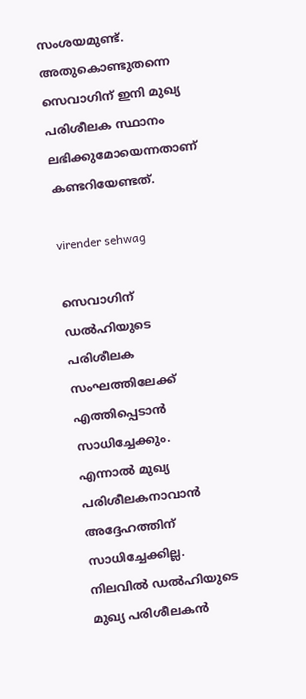സംശയമുണ്ട്. അതുകൊണ്ടുതന്നെ സെവാഗിന് ഇനി മുഖ്യ പരിശീലക സ്ഥാനം ലഭിക്കുമോയെന്നതാണ് കണ്ടറിയേണ്ടത്.

virender sehwag

സെവാഗിന് ഡല്‍ഹിയുടെ പരിശീലക സംഘത്തിലേക്ക് എത്തിപ്പെടാന്‍ സാധിച്ചേക്കും. എന്നാല്‍ മുഖ്യ പരിശീലകനാവാന്‍ അദ്ദേഹത്തിന് സാധിച്ചേക്കില്ല. നിലവില്‍ ഡല്‍ഹിയുടെ മുഖ്യ പരിശീലകന്‍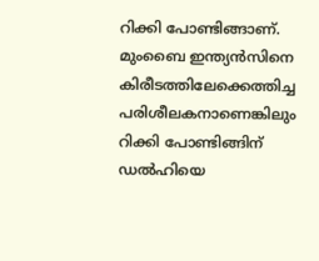റിക്കി പോണ്ടിങ്ങാണ്. മുംബൈ ഇന്ത്യന്‍സിനെ കിരീടത്തിലേക്കെത്തിച്ച പരിശീലകനാണെങ്കിലും റിക്കി പോണ്ടിങ്ങിന് ഡല്‍ഹിയെ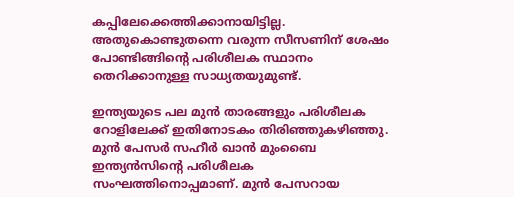കപ്പിലേക്കെത്തിക്കാനായിട്ടില്ല. അതുകൊണ്ടുതന്നെ വരുന്ന സീസണിന് ശേഷം പോണ്ടിങ്ങിന്റെ പരിശീലക സ്ഥാനം തെറിക്കാനുള്ള സാധ്യതയുമുണ്ട്.

ഇന്ത്യയുടെ പല മുന്‍ താരങ്ങളും പരിശീലക റോളിലേക്ക് ഇതിനോടകം തിരിഞ്ഞുകഴിഞ്ഞു. മുന്‍ പേസര്‍ സഹീര്‍ ഖാന്‍ മുംബൈ ഇന്ത്യന്‍സിന്റെ പരിശീലക സംഘത്തിനൊപ്പമാണ്. മുന്‍ പേസറായ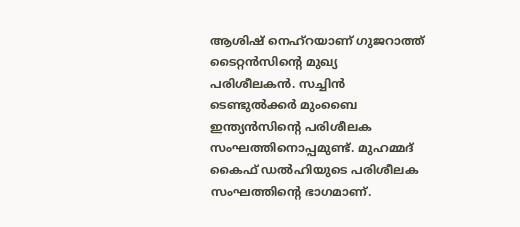ആശിഷ് നെഹ്‌റയാണ് ഗുജറാത്ത് ടൈറ്റന്‍സിന്റെ മുഖ്യ പരിശീലകന്‍. സച്ചിന്‍ ടെണ്ടുല്‍ക്കര്‍ മുംബൈ ഇന്ത്യന്‍സിന്റെ പരിശീലക സംഘത്തിനൊപ്പമുണ്ട്. മുഹമ്മദ് കൈഫ് ഡല്‍ഹിയുടെ പരിശീലക സംഘത്തിന്റെ ഭാഗമാണ്.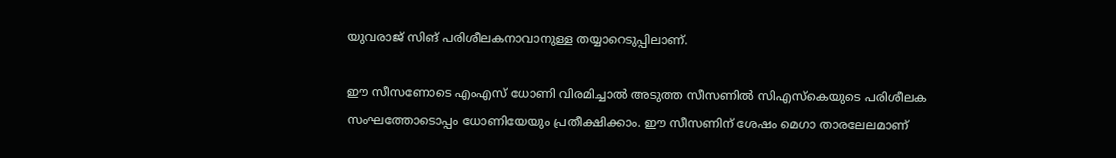യുവരാജ് സിങ് പരിശീലകനാവാനുള്ള തയ്യാറെടുപ്പിലാണ്.

ഈ സീസണോടെ എംഎസ് ധോണി വിരമിച്ചാല്‍ അടുത്ത സീസണില്‍ സിഎസ്‌കെയുടെ പരിശീലക സംഘത്തോടൊപ്പം ധോണിയേയും പ്രതീക്ഷിക്കാം. ഈ സീസണിന് ശേഷം മെഗാ താരലേലമാണ്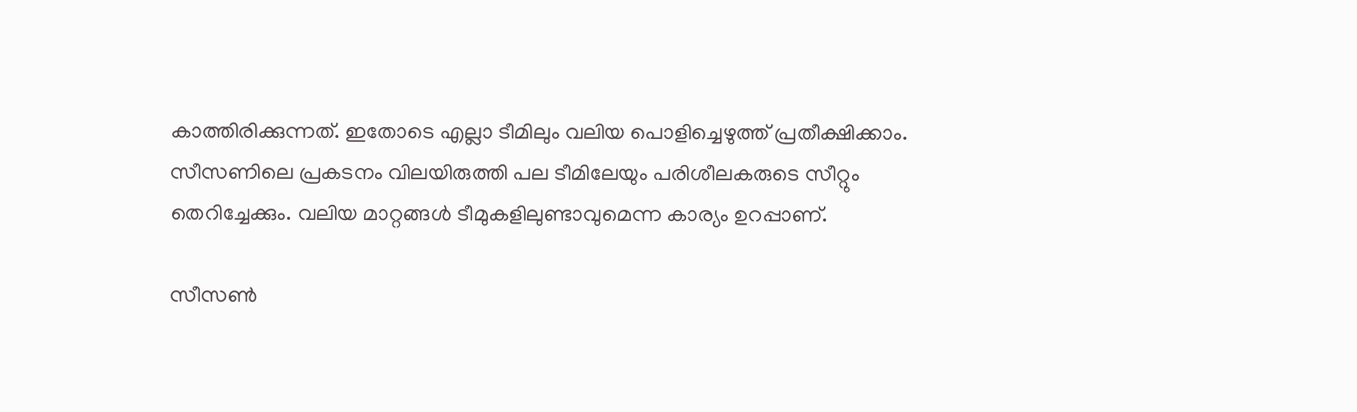കാത്തിരിക്കുന്നത്. ഇതോടെ എല്ലാ ടീമിലും വലിയ പൊളിച്ചെഴുത്ത് പ്രതീക്ഷിക്കാം. സീസണിലെ പ്രകടനം വിലയിരുത്തി പല ടീമിലേയും പരിശീലകരുടെ സീറ്റും തെറിച്ചേക്കും. വലിയ മാറ്റങ്ങള്‍ ടീമുകളിലുണ്ടാവുമെന്ന കാര്യം ഉറപ്പാണ്.

സീസണ്‍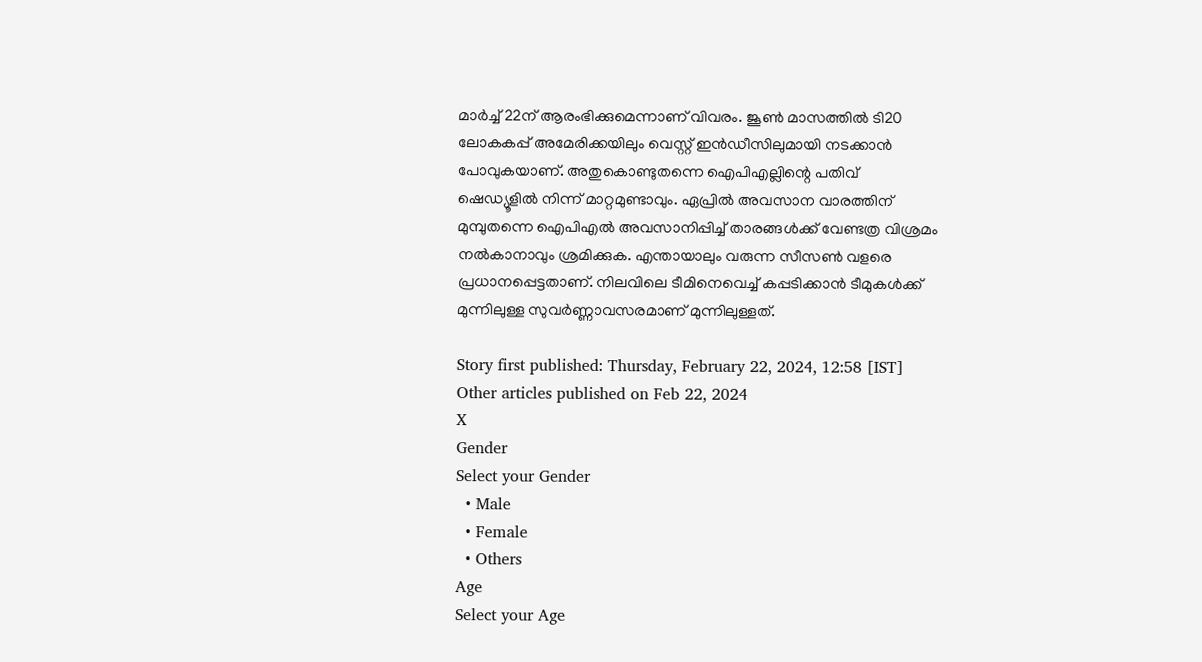മാര്‍ച്ച് 22ന് ആരംഭിക്കുമെന്നാണ് വിവരം. ജൂണ്‍ മാസത്തില്‍ ടി20 ലോകകപ്പ് അമേരിക്കയിലും വെസ്റ്റ് ഇന്‍ഡീസിലുമായി നടക്കാന്‍ പോവുകയാണ്. അതുകൊണ്ടുതന്നെ ഐപിഎല്ലിന്റെ പതിവ് ഷെഡ്യൂളില്‍ നിന്ന് മാറ്റമുണ്ടാവും. ഏപ്രില്‍ അവസാന വാരത്തിന് മുമ്പുതന്നെ ഐപിഎല്‍ അവസാനിപ്പിച്ച് താരങ്ങള്‍ക്ക് വേണ്ടത്ര വിശ്രമം നല്‍കാനാവും ശ്രമിക്കുക. എന്തായാലും വരുന്ന സീസണ്‍ വളരെ പ്രധാനപ്പെട്ടതാണ്. നിലവിലെ ടീമിനെവെച്ച് കപ്പടിക്കാന്‍ ടീമുകള്‍ക്ക് മുന്നിലുള്ള സുവര്‍ണ്ണാവസരമാണ് മുന്നിലുള്ളത്.

Story first published: Thursday, February 22, 2024, 12:58 [IST]
Other articles published on Feb 22, 2024
X
Gender
Select your Gender
  • Male
  • Female
  • Others
Age
Select your Age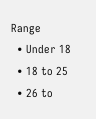Range
  • Under 18
  • 18 to 25
  • 26 to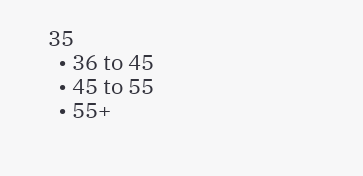35
  • 36 to 45
  • 45 to 55
  • 55+